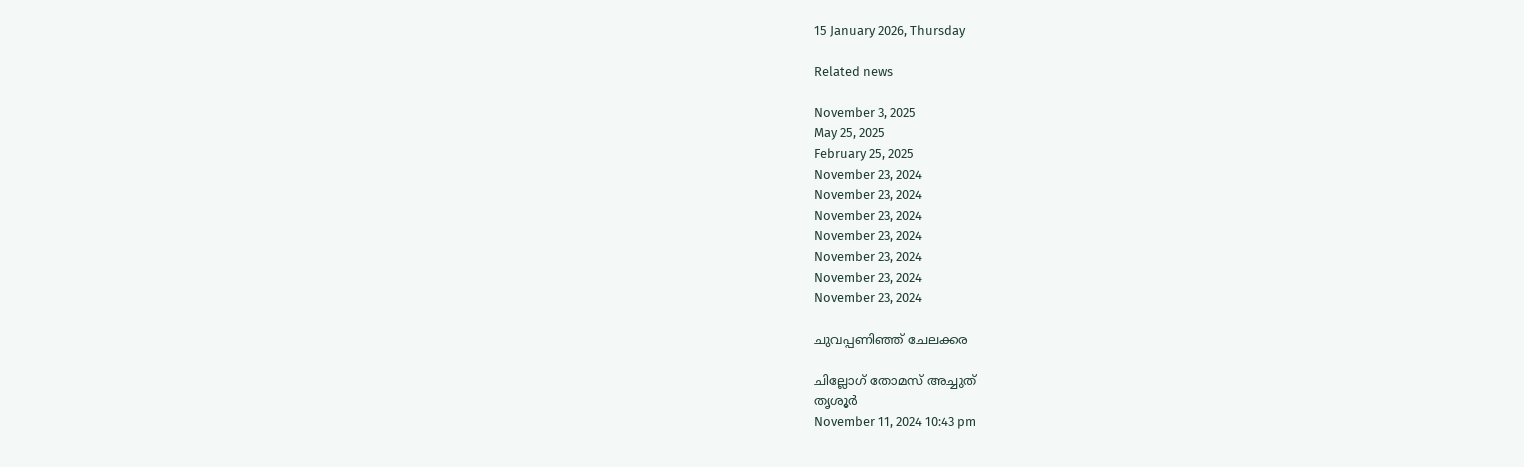15 January 2026, Thursday

Related news

November 3, 2025
May 25, 2025
February 25, 2025
November 23, 2024
November 23, 2024
November 23, 2024
November 23, 2024
November 23, 2024
November 23, 2024
November 23, 2024

ചുവപ്പണിഞ്ഞ് ചേലക്കര

ചില്ലോഗ് തോമസ് അച്ചുത്
തൃശൂർ
November 11, 2024 10:43 pm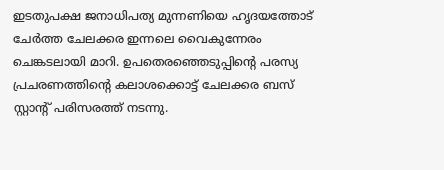ഇടതുപക്ഷ ജനാധിപത്യ മുന്നണിയെ ഹൃദയത്തോട് ചേർത്ത ചേലക്കര ഇന്നലെ വൈകുന്നേരം ചെങ്കടലായി മാറി. ഉപതെരഞ്ഞെടുപ്പിന്റെ പരസ്യ പ്രചരണത്തിന്റെ കലാശക്കൊട്ട് ചേലക്കര ബസ് സ്റ്റാന്റ് പരിസരത്ത് നടന്നു.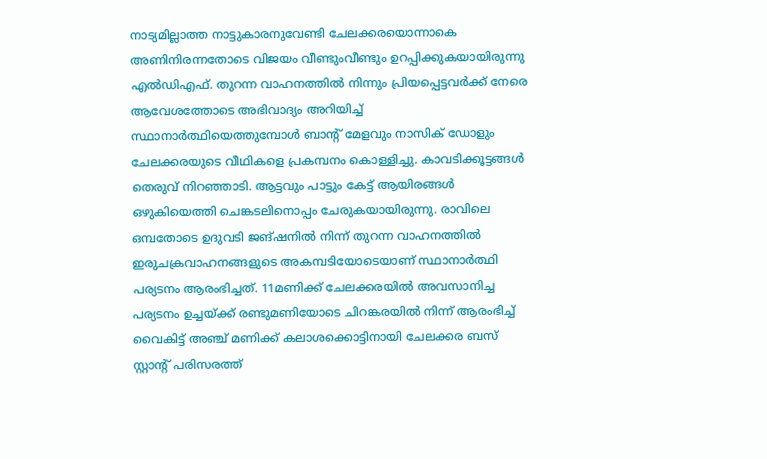നാട്യമില്ലാത്ത നാട്ടുകാരനുവേണ്ടി ചേലക്കരയൊന്നാകെ അണിനിരന്നതോടെ വിജയം വീണ്ടുംവീണ്ടും ഉറപ്പിക്കുകയായിരുന്നു എൽഡിഎഫ്. തുറന്ന വാഹനത്തിൽ നിന്നും പ്രിയപ്പെട്ടവർക്ക് നേരെ ആവേശത്തോടെ അഭിവാദ്യം അറിയിച്ച് സ്ഥാനാർത്ഥിയെത്തുമ്പോള്‍ ബാന്റ് മേളവും നാസിക് ഡോളും ചേലക്കരയുടെ വീഥികളെ പ്രകമ്പനം കൊള്ളിച്ചു. കാവടിക്കൂട്ടങ്ങൾ തെരുവ് നിറഞ്ഞാടി. ആട്ടവും പാട്ടും കേട്ട് ആയിരങ്ങൾ ഒഴുകിയെത്തി ചെങ്കടലിനൊപ്പം ചേരുകയായിരുന്നു. രാവിലെ ഒമ്പതോടെ ഉദുവടി ജങ്ഷനിൽ നിന്ന് തുറന്ന വാഹനത്തിൽ ഇരുചക്രവാഹനങ്ങളുടെ അകമ്പടിയോടെയാണ് സ്ഥാനാർത്ഥി പര്യടനം ആരംഭിച്ചത്. 11മണിക്ക് ചേലക്കരയിൽ അവസാനിച്ച പര്യടനം ഉച്ചയ്ക്ക് രണ്ടുമണിയോടെ ചിറങ്കരയിൽ നിന്ന് ആരംഭിച്ച് വൈകിട്ട് അഞ്ച് മണിക്ക് കലാശക്കൊട്ടിനായി ചേലക്കര ബസ് സ്റ്റാന്റ് പരിസരത്ത്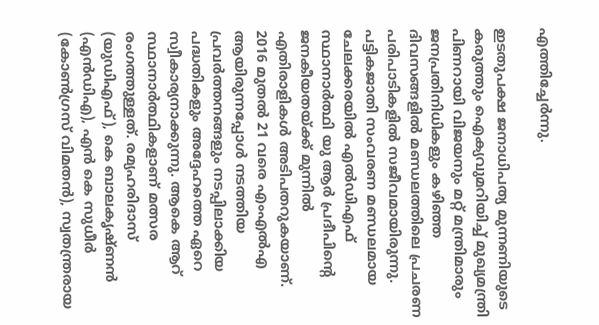എത്തിച്ചേർന്നു.

ഇടതുപക്ഷ ജനാധിപത്യ മുന്നണിയുടെ കരുത്തും ഐക്യവുമറിയിച്ച് മുഖ്യമന്ത്രി പിണറായി വിജയനും മറ്റ് മന്ത്രിമാരും ജനപ്രതിനിധികളും കഴിഞ്ഞ ദിവസങ്ങളില്‍ മണ്ഡലത്തിലെ പ്രചരണ പരിപാടികളിൽ സജീവമായിരുന്നു. പട്ടികജാതി സംവരണ മണ്ഡലമായ ചേലക്കരയിൽ എൽഡിഎഫ്‌ സ്ഥാനാർത്ഥി യു ആർ പ്രദീപിന്റെ ജനകീയതയ്ക്ക് മുന്നിൽ എതിരാളികൾ അടിപതറുകയാണ്. 2016 മുതൽ 21 വരെ എംഎൽഎ ആയിരുന്നപ്പോൾ നടത്തിയ പ്രവർത്തനങ്ങളും നടപ്പിലാക്കിയ പദ്ധതികളും അദ്ദേഹത്തെ ഏറെ സ്വീകാര്യനാക്കുന്നു. ആകെ ആറ്‌ സ്ഥാനാർത്ഥികളാണ്‌ മത്സര രംഗത്തുള്ളത്‌. രമ്യഹരിദാസ് (യുഡിഎഫ്), കെ ബാലകൃഷ്ണൻ (എൻഡിഎ), എൻ കെ സുധീർ (കോൺഗ്രസ്‌ വിമതൻ), സ്വതന്ത്രരായ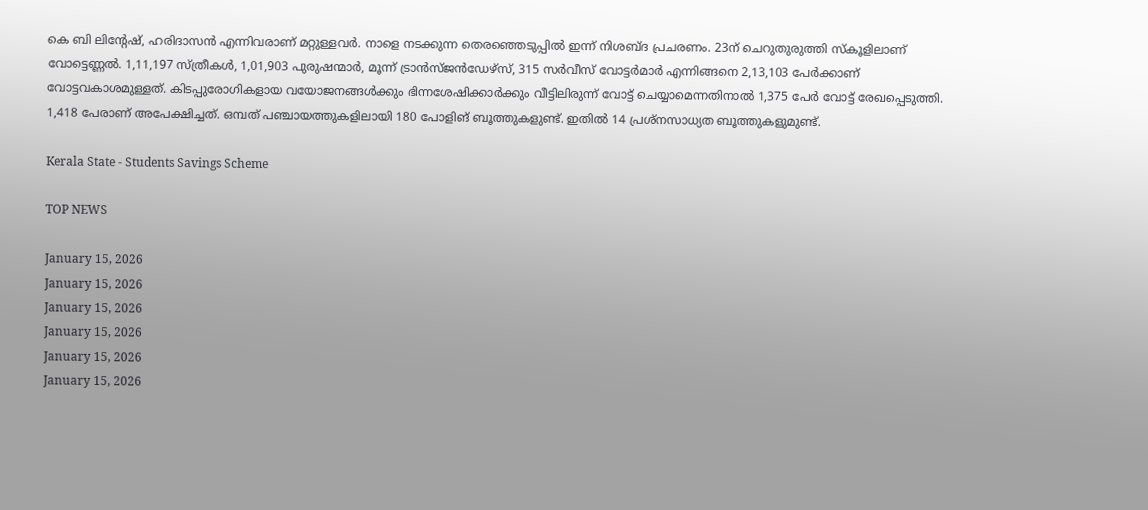കെ ബി ലിന്റേഷ്‌, ഹരിദാസൻ എന്നിവരാണ്‌ മറ്റുള്ളവർ. നാളെ നടക്കുന്ന തെരഞ്ഞെടുപ്പില്‍ ഇന്ന് നിശബ്ദ പ്രചരണം. 23ന്‌ ചെറുതുരുത്തി സ്കൂളിലാണ്‌ വോട്ടെണ്ണൽ. 1,11,197 സ്‌ത്രീകൾ, 1,01,903 പുരുഷന്മാർ, മൂന്ന് ട്രാൻസ്‌ജൻഡേഴ്സ്, 315 സർവീസ് വോട്ടർമാർ എന്നിങ്ങനെ 2,13,103 പേർക്കാണ്‌ വോട്ടവകാശമുള്ളത്. കിടപ്പുരോഗികളായ വയോജനങ്ങൾക്കും ഭിന്നശേഷിക്കാർക്കും വീട്ടിലിരുന്ന് വോട്ട് ചെയ്യാമെന്നതിനാൽ 1,375 പേർ വോട്ട് രേഖപ്പെടുത്തി. 1,418 പേരാണ് അപേക്ഷിച്ചത്‌. ഒമ്പത്‌ പഞ്ചായത്തുകളിലായി 180 പോളിങ്‌ ബൂത്തുകളുണ്ട്‌. ഇതിൽ 14 പ്രശ്നസാധ്യത ബൂത്തുകളുമുണ്ട്‌.

Kerala State - Students Savings Scheme

TOP NEWS

January 15, 2026
January 15, 2026
January 15, 2026
January 15, 2026
January 15, 2026
January 15, 2026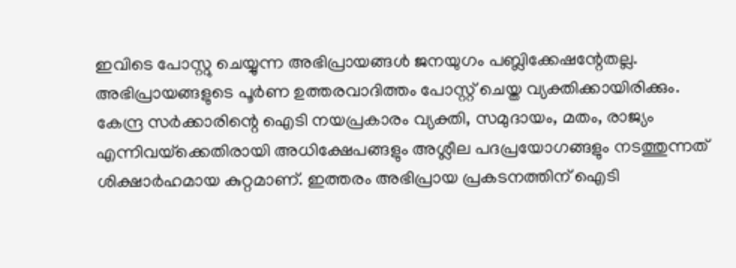ഇവിടെ പോസ്റ്റു ചെയ്യുന്ന അഭിപ്രായങ്ങള്‍ ജനയുഗം പബ്ലിക്കേഷന്റേതല്ല. അഭിപ്രായങ്ങളുടെ പൂര്‍ണ ഉത്തരവാദിത്തം പോസ്റ്റ് ചെയ്ത വ്യക്തിക്കായിരിക്കും. കേന്ദ്ര സര്‍ക്കാരിന്റെ ഐടി നയപ്രകാരം വ്യക്തി, സമുദായം, മതം, രാജ്യം എന്നിവയ്‌ക്കെതിരായി അധിക്ഷേപങ്ങളും അശ്ലീല പദപ്രയോഗങ്ങളും നടത്തുന്നത് ശിക്ഷാര്‍ഹമായ കുറ്റമാണ്. ഇത്തരം അഭിപ്രായ പ്രകടനത്തിന് ഐടി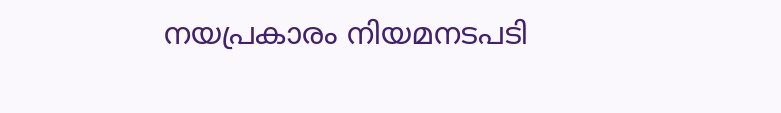നയപ്രകാരം നിയമനടപടി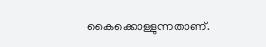കൈക്കൊള്ളുന്നതാണ്.